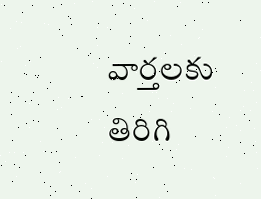వార్తలకు తిరిగి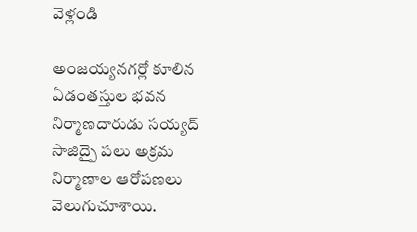వెళ్లండి

అంజయ్యనగర్లో కూలిన ఏడంతస్తుల భవన నిర్మాణదారుడు సయ్యద్ సాజిద్పై పలు అక్రమ నిర్మాణాల ఆరోపణలు వెలుగుచూశాయి.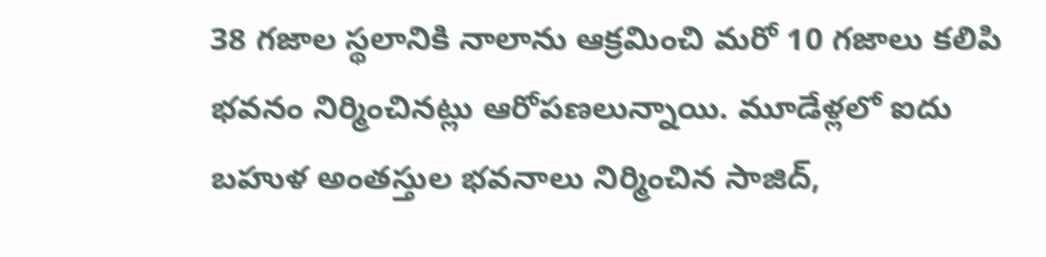38 గజాల స్థలానికి నాలాను ఆక్రమించి మరో 10 గజాలు కలిపి భవనం నిర్మించినట్లు ఆరోపణలున్నాయి. మూడేళ్లలో ఐదు బహుళ అంతస్తుల భవనాలు నిర్మించిన సాజిద్,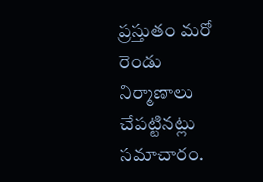ప్రస్తుతం మరో రెండు నిర్మాణాలు చేపట్టినట్లు సమాచారం.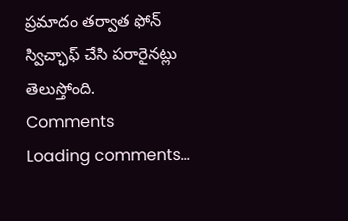ప్రమాదం తర్వాత ఫోన్ స్విచ్ఛాఫ్ చేసి పరారైనట్లు తెలుస్తోంది.
Comments
Loading comments...